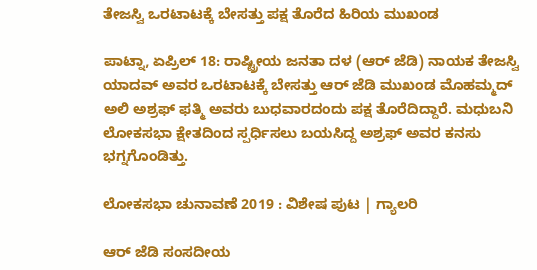ತೇಜಸ್ವಿ ಒರಟಾಟಕ್ಕೆ ಬೇಸತ್ತು ಪಕ್ಷ ತೊರೆದ ಹಿರಿಯ ಮುಖಂಡ

ಪಾಟ್ನಾ, ಏಪ್ರಿಲ್ 18: ರಾಷ್ಟ್ರೀಯ ಜನತಾ ದಳ (ಆರ್ ಜೆಡಿ) ನಾಯಕ ತೇಜಸ್ವಿ ಯಾದವ್ ಅವರ ಒರಟಾಟಕ್ಕೆ ಬೇಸತ್ತು ಆರ್ ಜೆಡಿ ಮುಖಂಡ ಮೊಹಮ್ಮದ್ ಅಲಿ ಅಶ್ರಫ್ ಫತ್ಮಿ ಅವರು ಬುಧವಾರದಂದು ಪಕ್ಷ ತೊರೆದಿದ್ದಾರೆ. ಮಧುಬನಿ ಲೋಕಸಭಾ ಕ್ಷೇತದಿಂದ ಸ್ಪರ್ಧಿಸಲು ಬಯಸಿದ್ದ ಅಶ್ರಫ್ ಅವರ ಕನಸು ಭಗ್ನಗೊಂಡಿತ್ತು.

ಲೋಕಸಭಾ ಚುನಾವಣೆ 2019 : ವಿಶೇಷ ಪುಟ | ಗ್ಯಾಲರಿ

ಆರ್ ಜೆಡಿ ಸಂಸದೀಯ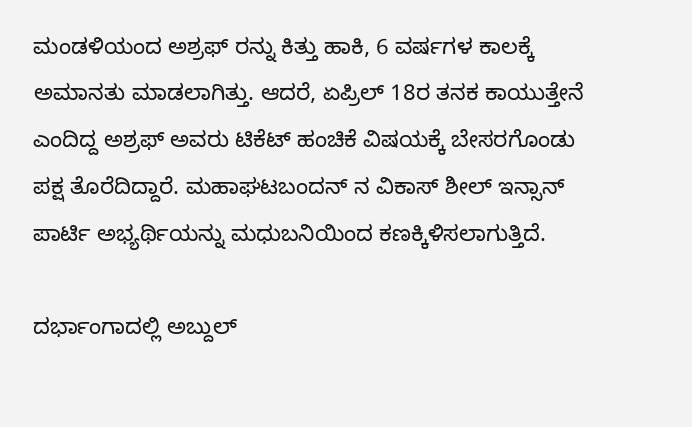ಮಂಡಳಿಯಂದ ಅಶ್ರಫ್ ರನ್ನು ಕಿತ್ತು ಹಾಕಿ, 6 ವರ್ಷಗಳ ಕಾಲಕ್ಕೆ ಅಮಾನತು ಮಾಡಲಾಗಿತ್ತು. ಆದರೆ, ಏಪ್ರಿಲ್ 18ರ ತನಕ ಕಾಯುತ್ತೇನೆ ಎಂದಿದ್ದ ಅಶ್ರಫ್ ಅವರು ಟಿಕೆಟ್ ಹಂಚಿಕೆ ವಿಷಯಕ್ಕೆ ಬೇಸರಗೊಂಡು ಪಕ್ಷ ತೊರೆದಿದ್ದಾರೆ. ಮಹಾಘಟಬಂದನ್ ನ ವಿಕಾಸ್ ಶೀಲ್ ಇನ್ಸಾನ್ ಪಾರ್ಟಿ ಅಭ್ಯರ್ಥಿಯನ್ನು ಮಧುಬನಿಯಿಂದ ಕಣಕ್ಕಿಳಿಸಲಾಗುತ್ತಿದೆ.

ದರ್ಭಾಂಗಾದಲ್ಲಿ ಅಬ್ದುಲ್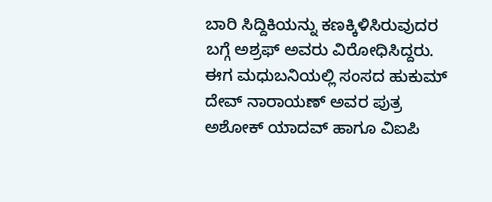ಬಾರಿ ಸಿದ್ದಿಕಿಯನ್ನು ಕಣಕ್ಕಿಳಿಸಿರುವುದರ ಬಗ್ಗೆ ಅಶ್ರಫ್ ಅವರು ವಿರೋಧಿಸಿದ್ದರು. ಈಗ ಮಧುಬನಿಯಲ್ಲಿ ಸಂಸದ ಹುಕುಮ್ ದೇವ್ ನಾರಾಯಣ್ ಅವರ ಪುತ್ರ ಅಶೋಕ್ ಯಾದವ್ ಹಾಗೂ ವಿಐಪಿ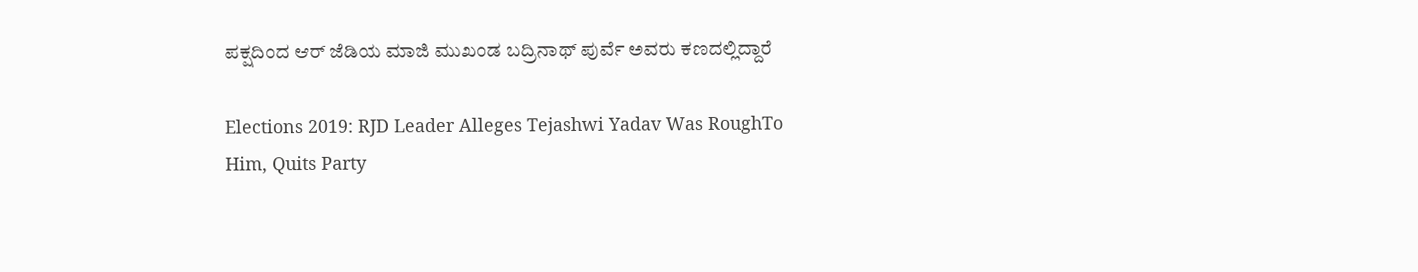ಪಕ್ಷದಿಂದ ಆರ್ ಜೆಡಿಯ ಮಾಜಿ ಮುಖಂಡ ಬದ್ರಿನಾಥ್ ಪುರ್ವೆ ಅವರು ಕಣದಲ್ಲಿದ್ದಾರೆ

Elections 2019: RJD Leader Alleges Tejashwi Yadav Was RoughTo Him, Quits Party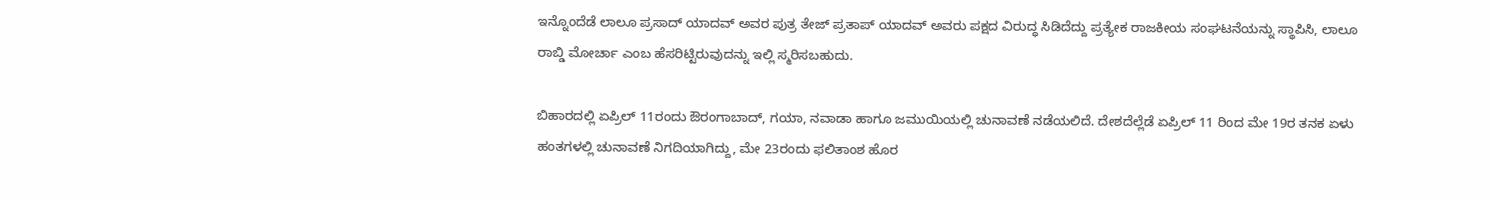ಇನ್ನೊಂದೆಡೆ ಲಾಲೂ ಪ್ರಸಾದ್ ಯಾದವ್ ಅವರ ಪುತ್ರ ತೇಜ್ ಪ್ರತಾಪ್ ಯಾದವ್ ಅವರು ಪಕ್ಷದ ವಿರುದ್ಧ ಸಿಡಿದೆದ್ದು ಪ್ರತ್ಯೇಕ ರಾಜಕೀಯ ಸಂಘಟನೆಯನ್ನು ಸ್ಥಾಪಿಸಿ, ಲಾಲೂ ರಾಬ್ಡಿ ಮೋರ್ಚಾ ಎಂಬ ಹೆಸರಿಟ್ಟಿರುವುದನ್ನು ಇಲ್ಲಿ ಸ್ಮರಿಸಬಹುದು.

ಬಿಹಾರದಲ್ಲಿ ಏಪ್ರಿಲ್ 11ರಂದು ಔರಂಗಾಬಾದ್, ಗಯಾ, ನವಾಡಾ ಹಾಗೂ ಜಮುಯಿಯಲ್ಲಿ ಚುನಾವಣೆ ನಡೆಯಲಿದೆ. ದೇಶದೆಲ್ಲೆಡೆ ಏಪ್ರಿಲ್ 11 ರಿಂದ ಮೇ 19ರ ತನಕ ಏಳು ಹಂತಗಳಲ್ಲಿ ಚುನಾವಣೆ ನಿಗದಿಯಾಗಿದ್ದು, ಮೇ 23ರಂದು ಫಲಿತಾಂಶ ಹೊರ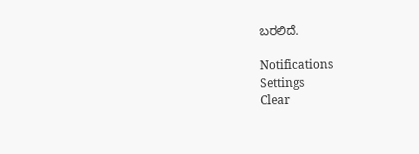ಬರಲಿದೆ.

Notifications
Settings
Clear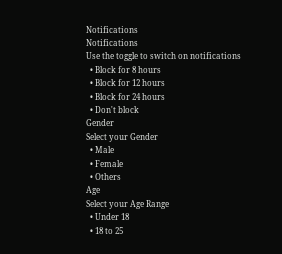Notifications
Notifications
Use the toggle to switch on notifications
  • Block for 8 hours
  • Block for 12 hours
  • Block for 24 hours
  • Don't block
Gender
Select your Gender
  • Male
  • Female
  • Others
Age
Select your Age Range
  • Under 18
  • 18 to 25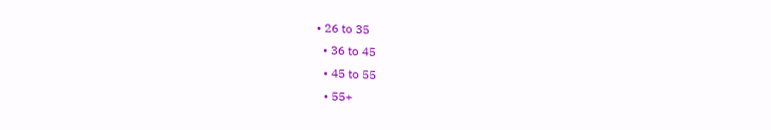• 26 to 35
  • 36 to 45
  • 45 to 55
  • 55+